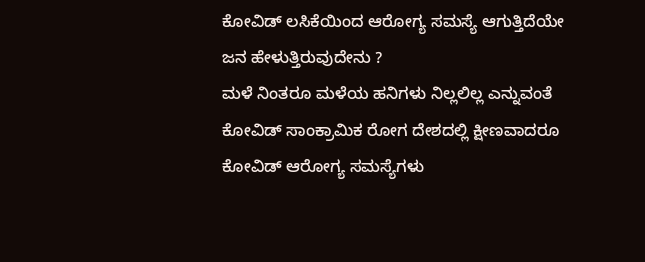ಕೋವಿಡ್ ಲಸಿಕೆಯಿಂದ ಆರೋಗ್ಯ ಸಮಸ್ಯೆ ಆಗುತ್ತಿದೆಯೇ ಜನ ಹೇಳುತ್ತಿರುವುದೇನು ?
ಮಳೆ ನಿಂತರೂ ಮಳೆಯ ಹನಿಗಳು ನಿಲ್ಲಲಿಲ್ಲ ಎನ್ನುವಂತೆ ಕೋವಿಡ್ ಸಾಂಕ್ರಾಮಿಕ ರೋಗ ದೇಶದಲ್ಲಿ ಕ್ಷೀಣವಾದರೂ ಕೋವಿಡ್ ಆರೋಗ್ಯ ಸಮಸ್ಯೆಗಳು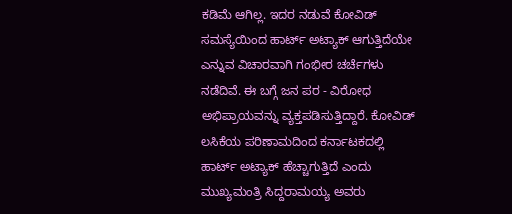ಕಡಿಮೆ ಆಗಿಲ್ಲ. ಇದರ ನಡುವೆ ಕೋವಿಡ್ ಸಮಸ್ಯೆಯಿಂದ ಹಾರ್ಟ್ ಅಟ್ಯಾಕ್ ಆಗುತ್ತಿದೆಯೇ ಎನ್ನುವ ವಿಚಾರವಾಗಿ ಗಂಭೀರ ಚರ್ಚೆಗಳು ನಡೆದಿವೆ. ಈ ಬಗ್ಗೆ ಜನ ಪರ - ವಿರೋಧ ಅಭಿಪ್ರಾಯವನ್ನು ವ್ಯಕ್ತಪಡಿಸುತ್ತಿದ್ದಾರೆ. ಕೋವಿಡ್ ಲಸಿಕೆಯ ಪರಿಣಾಮದಿಂದ ಕರ್ನಾಟಕದಲ್ಲಿ ಹಾರ್ಟ್ ಅಟ್ಯಾಕ್ ಹೆಚ್ಚಾಗುತ್ತಿದೆ ಎಂದು ಮುಖ್ಯಮಂತ್ರಿ ಸಿದ್ದರಾಮಯ್ಯ ಅವರು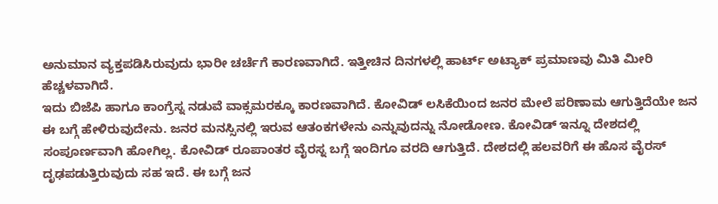ಅನುಮಾನ ವ್ಯಕ್ತಪಡಿಸಿರುವುದು ಭಾರೀ ಚರ್ಚೆಗೆ ಕಾರಣವಾಗಿದೆ. ಇತ್ತೀಚಿನ ದಿನಗಳಲ್ಲಿ ಹಾರ್ಟ್ ಅಟ್ಯಾಕ್ ಪ್ರಮಾಣವು ಮಿತಿ ಮೀರಿ ಹೆಚ್ಚಳವಾಗಿದೆ.
ಇದು ಬಿಜೆಪಿ ಹಾಗೂ ಕಾಂಗ್ರೆಸ್ನ ನಡುವೆ ವಾಕ್ಸಮರಕ್ಕೂ ಕಾರಣವಾಗಿದೆ. ಕೋವಿಡ್ ಲಸಿಕೆಯಿಂದ ಜನರ ಮೇಲೆ ಪರಿಣಾಮ ಆಗುತ್ತಿದೆಯೇ ಜನ ಈ ಬಗ್ಗೆ ಹೇಳಿರುವುದೇನು. ಜನರ ಮನಸ್ಸಿನಲ್ಲಿ ಇರುವ ಆತಂಕಗಳೇನು ಎನ್ನುವುದನ್ನು ನೋಡೋಣ. ಕೋವಿಡ್ ಇನ್ನೂ ದೇಶದಲ್ಲಿ ಸಂಪೂರ್ಣವಾಗಿ ಹೋಗಿಲ್ಲ. ಕೋವಿಡ್ ರೂಪಾಂತರ ವೈರಸ್ನ ಬಗ್ಗೆ ಇಂದಿಗೂ ವರದಿ ಆಗುತ್ತಿದೆ. ದೇಶದಲ್ಲಿ ಹಲವರಿಗೆ ಈ ಹೊಸ ವೈರಸ್ ದೃಢಪಡುತ್ತಿರುವುದು ಸಹ ಇದೆ. ಈ ಬಗ್ಗೆ ಜನ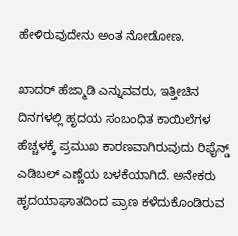ಹೇಳಿರುವುದೇನು ಅಂತ ನೋಡೋಣ.

ಖಾದರ್ ಹೆಜ್ಮಾಡಿ ಎನ್ನುವವರು, ಇತ್ತೀಚಿನ ದಿನಗಳಲ್ಲಿ ಹೃದಯ ಸಂಬಂಧಿತ ಕಾಯಿಲೆಗಳ ಹೆಚ್ಚಳಕ್ಕೆ ಪ್ರಮುಖ ಕಾರಣವಾಗಿರುವುದು ರಿಫೈನ್ಡ್ ಎಡಿಬಲ್ ಎಣ್ಣೆಯ ಬಳಕೆಯಾಗಿದೆ. ಅನೇಕರು ಹೃದಯಾಘಾತದಿಂದ ಪ್ರಾಣ ಕಳೆದುಕೊಂಡಿರುವ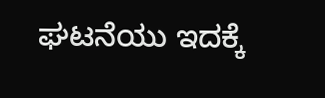ಘಟನೆಯು ಇದಕ್ಕೆ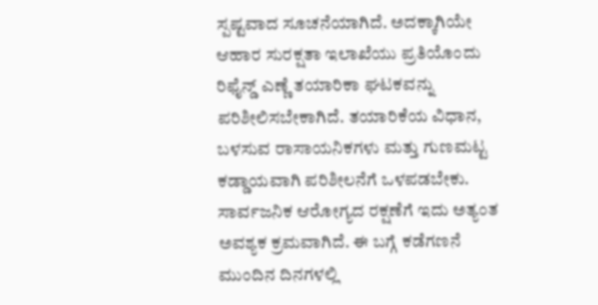ಸ್ಪಷ್ಟವಾದ ಸೂಚನೆಯಾಗಿದೆ. ಅದಕ್ಕಾಗಿಯೇ ಆಹಾರ ಸುರಕ್ಷತಾ ಇಲಾಖೆಯು ಪ್ರತಿಯೊಂದು ರಿಫೈನ್ಡ್ ಎಣ್ಣೆ ತಯಾರಿಕಾ ಘಟಕವನ್ನು ಪರಿಶೀಲಿಸಬೇಕಾಗಿದೆ. ತಯಾರಿಕೆಯ ವಿಧಾನ, ಬಳಸುವ ರಾಸಾಯನಿಕಗಳು ಮತ್ತು ಗುಣಮಟ್ಟ ಕಡ್ಡಾಯವಾಗಿ ಪರಿಶೀಲನೆಗೆ ಒಳಪಡಬೇಕು. ಸಾರ್ವಜನಿಕ ಆರೋಗ್ಯದ ರಕ್ಷಣೆಗೆ ಇದು ಅತ್ಯಂತ ಅವಶ್ಯಕ ಕ್ರಮವಾಗಿದೆ. ಈ ಬಗ್ಗೆ ಕಡೆಗಣನೆ ಮುಂದಿನ ದಿನಗಳಲ್ಲಿ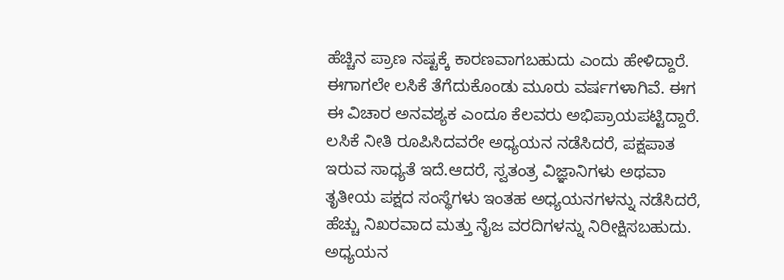ಹೆಚ್ಚಿನ ಪ್ರಾಣ ನಷ್ಟಕ್ಕೆ ಕಾರಣವಾಗಬಹುದು ಎಂದು ಹೇಳಿದ್ದಾರೆ.
ಈಗಾಗಲೇ ಲಸಿಕೆ ತೆಗೆದುಕೊಂಡು ಮೂರು ವರ್ಷಗಳಾಗಿವೆ. ಈಗ ಈ ವಿಚಾರ ಅನವಶ್ಯಕ ಎಂದೂ ಕೆಲವರು ಅಭಿಪ್ರಾಯಪಟ್ಟಿದ್ದಾರೆ. ಲಸಿಕೆ ನೀತಿ ರೂಪಿಸಿದವರೇ ಅಧ್ಯಯನ ನಡೆಸಿದರೆ, ಪಕ್ಷಪಾತ ಇರುವ ಸಾಧ್ಯತೆ ಇದೆ.ಆದರೆ, ಸ್ವತಂತ್ರ ವಿಜ್ಞಾನಿಗಳು ಅಥವಾ ತೃತೀಯ ಪಕ್ಷದ ಸಂಸ್ಥೆಗಳು ಇಂತಹ ಅಧ್ಯಯನಗಳನ್ನು ನಡೆಸಿದರೆ, ಹೆಚ್ಚು ನಿಖರವಾದ ಮತ್ತು ನೈಜ ವರದಿಗಳನ್ನು ನಿರೀಕ್ಷಿಸಬಹುದು. ಅಧ್ಯಯನ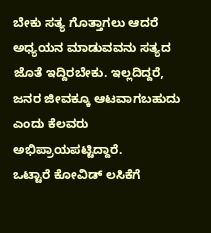ಬೇಕು ಸತ್ಯ ಗೊತ್ತಾಗಲು ಆದರೆ ಅಧ್ಯಯನ ಮಾಡುವವನು ಸತ್ಯದ ಜೊತೆ ಇದ್ದಿರಬೇಕು. ಇಲ್ಲದಿದ್ದರೆ, ಜನರ ಜೀವಕ್ಕೂ ಆಟವಾಗಬಹುದು ಎಂದು ಕೆಲವರು ಅಭಿಪ್ರಾಯಪಟ್ಟಿದ್ದಾರೆ.
ಒಟ್ಟಾರೆ ಕೋವಿಡ್ ಲಸಿಕೆಗೆ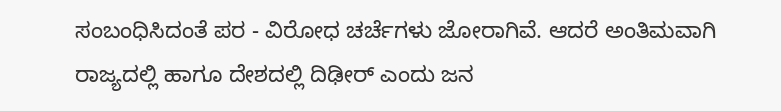ಸಂಬಂಧಿಸಿದಂತೆ ಪರ - ವಿರೋಧ ಚರ್ಚೆಗಳು ಜೋರಾಗಿವೆ. ಆದರೆ ಅಂತಿಮವಾಗಿ ರಾಜ್ಯದಲ್ಲಿ ಹಾಗೂ ದೇಶದಲ್ಲಿ ದಿಢೀರ್ ಎಂದು ಜನ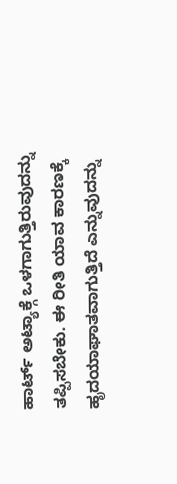ಹಾರ್ಟ್ ಅಟ್ಯಾಕ್ಗೆ ಒಳಗಾಗುತ್ತಿರುವುದನ್ನು ತಪ್ಪಿಸಬೇಕು. ಈ ರೀತಿ ಯಾವ ಕಾರಣಕ್ಕೆ ಹೃದಯಾಘಾತವಾಗುತ್ತಿದೆ ಎನ್ನುವುದನ್ನು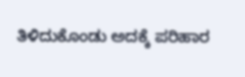ತಿಳಿದುಕೊಂಡು ಅದಕ್ಕೆ ಪರಿಹಾರ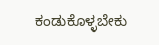ಕಂಡುಕೊಳ್ಳಬೇಕು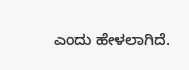ಎಂದು ಹೇಳಲಾಗಿದೆ.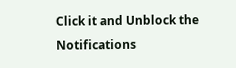Click it and Unblock the Notifications